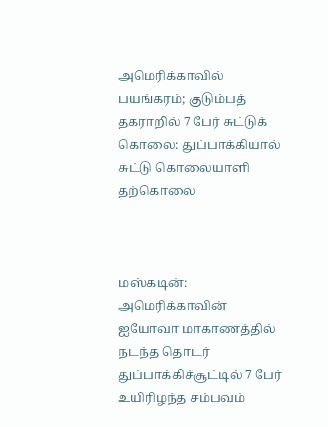அமெரிக்காவில் பயங்கரம்; குடும்பத் தகராறில் 7 பேர் சுட்டுக் கொலை: துப்பாக்கியால் சுட்டு கொலையாளி தற்கொலை



மஸ்கடின்: அமெரிக்காவின் ஐயோவா மாகாணத்தில் நடந்த தொடர் துப்பாக்கிச்சூட்டில் 7 பேர் உயிரிழந்த சம்பவம்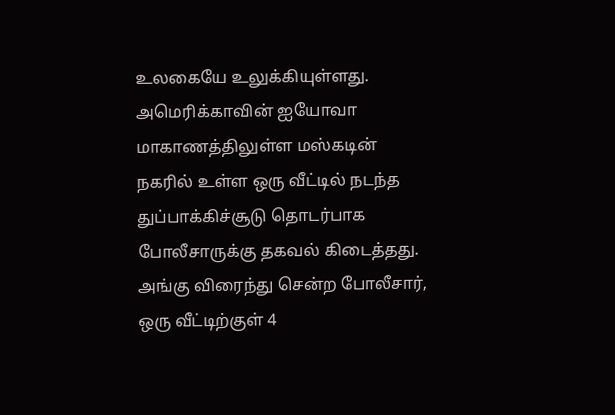உலகையே உலுக்கியுள்ளது. அமெரிக்காவின் ஐயோவா மாகாணத்திலுள்ள மஸ்கடின் நகரில் உள்ள ஒரு வீட்டில் நடந்த துப்பாக்கிச்சூடு தொடர்பாக போலீசாருக்கு தகவல் கிடைத்தது. அங்கு விரைந்து சென்ற போலீசார், ஒரு வீட்டிற்குள் 4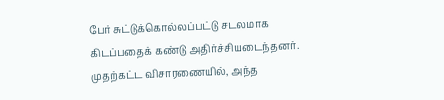பேர் சுட்டுக்கொல்லப்பட்டு சடலமாக கிடப்பதைக் கண்டு அதிர்ச்சியடைந்தனர். முதற்கட்ட விசாரணையில், அந்த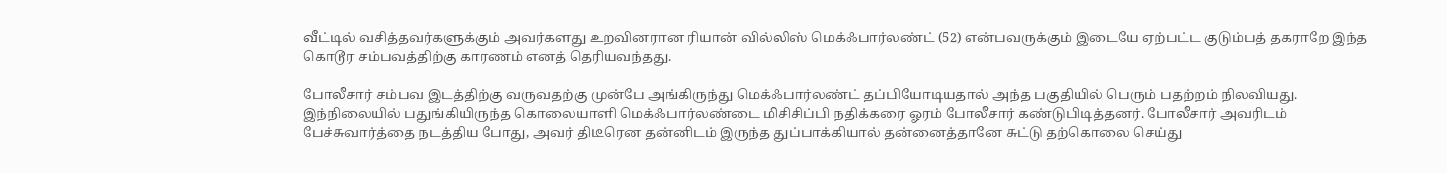வீட்டில் வசித்தவர்களுக்கும் அவர்களது உறவினரான ரியான் வில்லிஸ் மெக்ஃபார்லண்ட் (52) என்பவருக்கும் இடையே ஏற்பட்ட குடும்பத் தகராறே இந்த கொடூர சம்பவத்திற்கு காரணம் எனத் தெரியவந்தது.

போலீசார் சம்பவ இடத்திற்கு வருவதற்கு முன்பே அங்கிருந்து மெக்ஃபார்லண்ட் தப்பியோடியதால் அந்த பகுதியில் பெரும் பதற்றம் நிலவியது. இந்நிலையில் பதுங்கியிருந்த கொலையாளி மெக்ஃபார்லண்டை மிசிசிப்பி நதிக்கரை ஓரம் போலீசார் கண்டுபிடித்தனர். போலீசார் அவரிடம் பேச்சுவார்த்தை நடத்திய போது, அவர் திடீரென தன்னிடம் இருந்த துப்பாக்கியால் தன்னைத்தானே சுட்டு தற்கொலை செய்து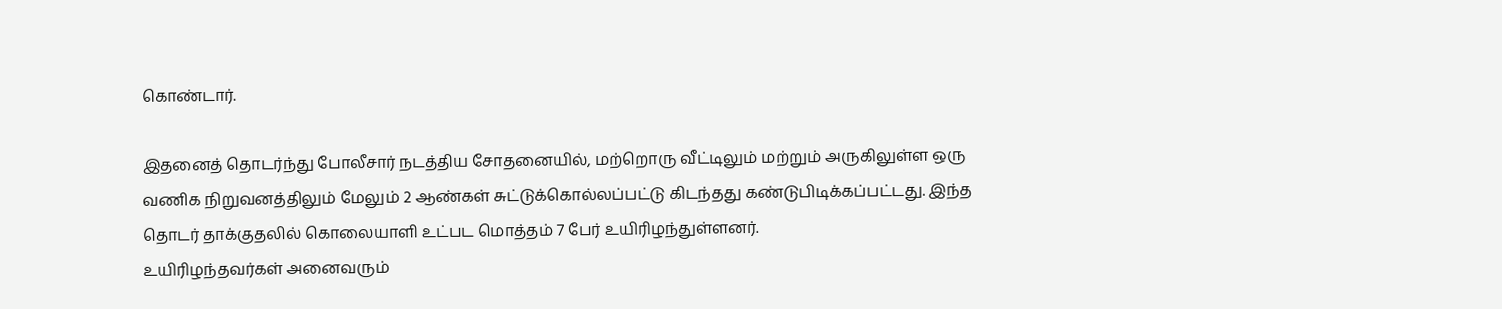கொண்டார்.

இதனைத் தொடர்ந்து போலீசார் நடத்திய சோதனையில், மற்றொரு வீட்டிலும் மற்றும் அருகிலுள்ள ஒரு வணிக நிறுவனத்திலும் மேலும் 2 ஆண்கள் சுட்டுக்கொல்லப்பட்டு கிடந்தது கண்டுபிடிக்கப்பட்டது. இந்த தொடர் தாக்குதலில் கொலையாளி உட்பட மொத்தம் 7 பேர் உயிரிழந்துள்ளனர்.
உயிரிழந்தவர்கள் அனைவரும்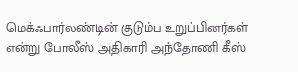மெக்ஃபார்லண்டின் குடும்ப உறுப்பினர்கள் என்று போலீஸ் அதிகாரி அந்தோணி கீஸ்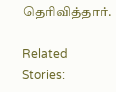தெரிவித்தார்.

Related Stories: